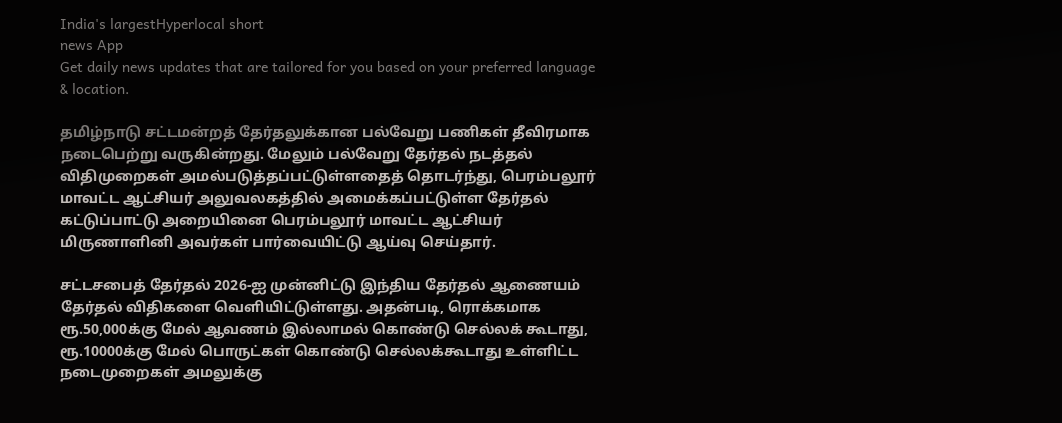India's largestHyperlocal short
news App
Get daily news updates that are tailored for you based on your preferred language & location.

தமிழ்நாடு சட்டமன்றத் தேர்தலுக்கான பல்வேறு பணிகள் தீவிரமாக நடைபெற்று வருகின்றது. மேலும் பல்வேறு தேர்தல் நடத்தல் விதிமுறைகள் அமல்படுத்தப்பட்டுள்ளதைத் தொடர்ந்து, பெரம்பலூர் மாவட்ட ஆட்சியர் அலுவலகத்தில் அமைக்கப்பட்டுள்ள தேர்தல் கட்டுப்பாட்டு அறையினை பெரம்பலூர் மாவட்ட ஆட்சியர் மிருணாளினி அவர்கள் பார்வையிட்டு ஆய்வு செய்தார்.

சட்டசபைத் தேர்தல் 2026-ஐ முன்னிட்டு இந்திய தேர்தல் ஆணையம் தேர்தல் விதிகளை வெளியிட்டுள்ளது. அதன்படி, ரொக்கமாக ரூ.50,000க்கு மேல் ஆவணம் இல்லாமல் கொண்டு செல்லக் கூடாது, ரூ.10000க்கு மேல் பொருட்கள் கொண்டு செல்லக்கூடாது உள்ளிட்ட நடைமுறைகள் அமலுக்கு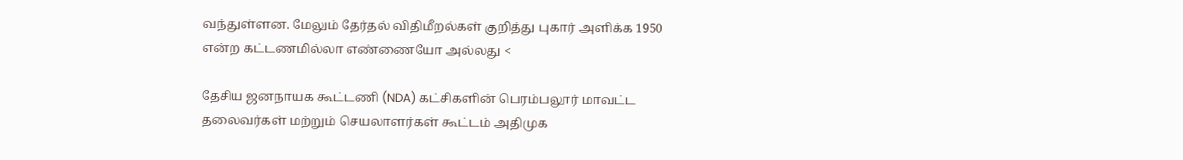வந்துள்ளன. மேலும் தேர்தல் விதிமீறல்கள் குறித்து புகார் அளிக்க 1950 என்ற கட்டணமில்லா எண்ணையோ அல்லது <

தேசிய ஜனநாயக கூட்டணி (NDA) கட்சிகளின் பெரம்பலூர் மாவட்ட தலைவர்கள் மற்றும் செயலாளர்கள் கூட்டம் அதிமுக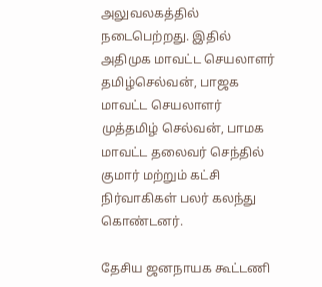அலுவலகத்தில் நடைபெற்றது. இதில் அதிமுக மாவட்ட செயலாளர் தமிழ்செல்வன், பாஜக மாவட்ட செயலாளர் முத்தமிழ் செல்வன், பாமக மாவட்ட தலைவர் செந்தில் குமார் மற்றும் கட்சி நிர்வாகிகள் பலர் கலந்து கொண்டனர்.

தேசிய ஜனநாயக கூட்டணி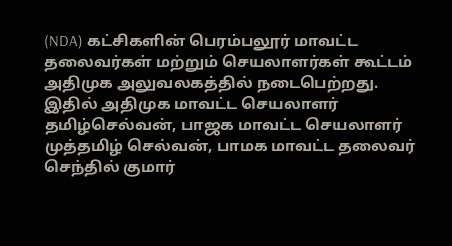(NDA) கட்சிகளின் பெரம்பலூர் மாவட்ட தலைவர்கள் மற்றும் செயலாளர்கள் கூட்டம் அதிமுக அலுவலகத்தில் நடைபெற்றது. இதில் அதிமுக மாவட்ட செயலாளர் தமிழ்செல்வன், பாஜக மாவட்ட செயலாளர் முத்தமிழ் செல்வன், பாமக மாவட்ட தலைவர் செந்தில் குமார்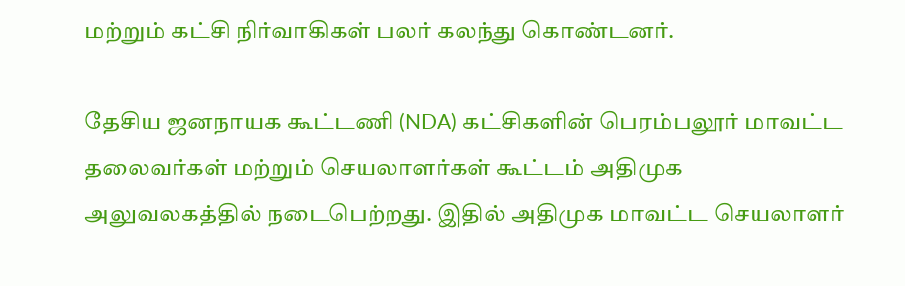மற்றும் கட்சி நிர்வாகிகள் பலர் கலந்து கொண்டனர்.

தேசிய ஜனநாயக கூட்டணி (NDA) கட்சிகளின் பெரம்பலூர் மாவட்ட தலைவர்கள் மற்றும் செயலாளர்கள் கூட்டம் அதிமுக அலுவலகத்தில் நடைபெற்றது. இதில் அதிமுக மாவட்ட செயலாளர்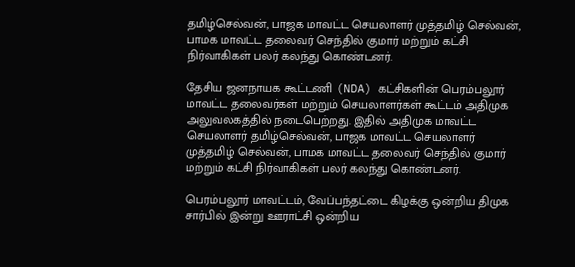தமிழ்செல்வன், பாஜக மாவட்ட செயலாளர் முத்தமிழ் செல்வன், பாமக மாவட்ட தலைவர் செந்தில் குமார் மற்றும் கட்சி நிர்வாகிகள் பலர் கலந்து கொண்டனர்.

தேசிய ஜனநாயக கூட்டணி (NDA) கட்சிகளின் பெரம்பலூர் மாவட்ட தலைவர்கள் மற்றும் செயலாளர்கள் கூட்டம் அதிமுக அலுவலகத்தில் நடைபெற்றது. இதில் அதிமுக மாவட்ட செயலாளர் தமிழ்செல்வன், பாஜக மாவட்ட செயலாளர் முத்தமிழ் செல்வன், பாமக மாவட்ட தலைவர் செந்தில் குமார் மற்றும் கட்சி நிர்வாகிகள் பலர் கலந்து கொண்டனர்.

பெரம்பலூர் மாவட்டம், வேப்பந்தட்டை கிழக்கு ஒன்றிய திமுக சார்பில் இன்று ஊராட்சி ஒன்றிய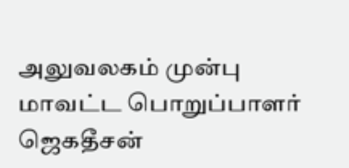அலுவலகம் முன்பு மாவட்ட பொறுப்பாளர் ஜெகதீசன்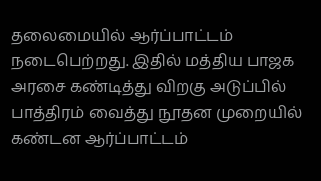தலைமையில் ஆர்ப்பாட்டம் நடைபெற்றது. இதில் மத்திய பாஜக அரசை கண்டித்து விறகு அடுப்பில் பாத்திரம் வைத்து நூதன முறையில் கண்டன ஆர்ப்பாட்டம்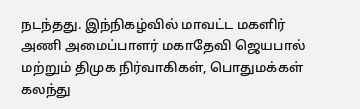நடந்தது. இந்நிகழ்வில் மாவட்ட மகளிர் அணி அமைப்பாளர் மகாதேவி ஜெயபால் மற்றும் திமுக நிர்வாகிகள், பொதுமக்கள் கலந்து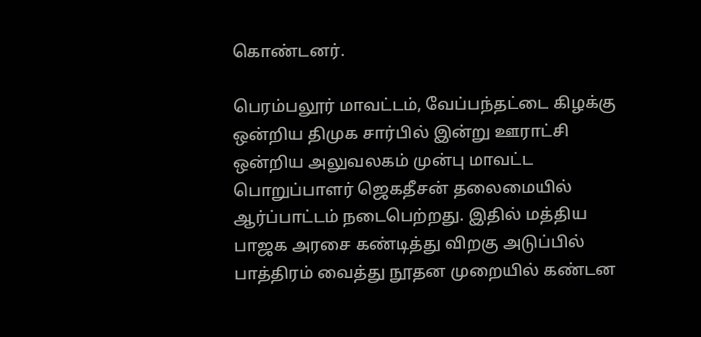கொண்டனர்.

பெரம்பலூர் மாவட்டம், வேப்பந்தட்டை கிழக்கு ஒன்றிய திமுக சார்பில் இன்று ஊராட்சி ஒன்றிய அலுவலகம் முன்பு மாவட்ட பொறுப்பாளர் ஜெகதீசன் தலைமையில் ஆர்ப்பாட்டம் நடைபெற்றது. இதில் மத்திய பாஜக அரசை கண்டித்து விறகு அடுப்பில் பாத்திரம் வைத்து நூதன முறையில் கண்டன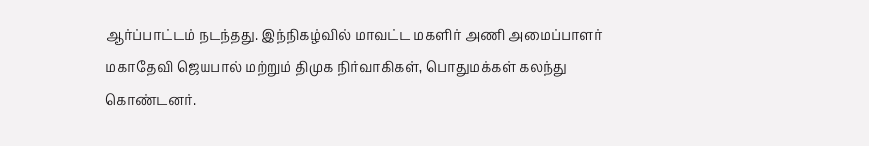ஆர்ப்பாட்டம் நடந்தது. இந்நிகழ்வில் மாவட்ட மகளிர் அணி அமைப்பாளர் மகாதேவி ஜெயபால் மற்றும் திமுக நிர்வாகிகள், பொதுமக்கள் கலந்து கொண்டனர்.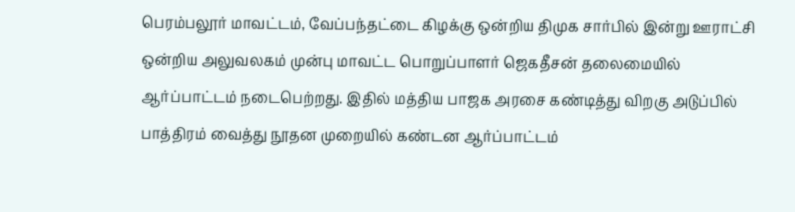பெரம்பலூர் மாவட்டம், வேப்பந்தட்டை கிழக்கு ஒன்றிய திமுக சார்பில் இன்று ஊராட்சி ஒன்றிய அலுவலகம் முன்பு மாவட்ட பொறுப்பாளர் ஜெகதீசன் தலைமையில் ஆர்ப்பாட்டம் நடைபெற்றது. இதில் மத்திய பாஜக அரசை கண்டித்து விறகு அடுப்பில் பாத்திரம் வைத்து நூதன முறையில் கண்டன ஆர்ப்பாட்டம்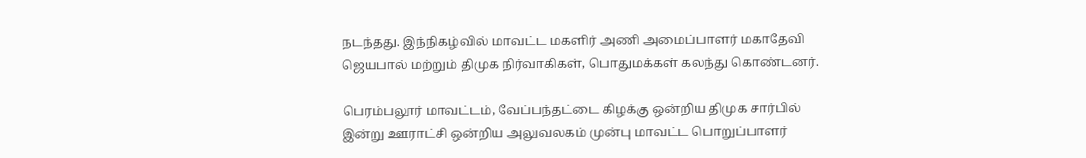நடந்தது. இந்நிகழ்வில் மாவட்ட மகளிர் அணி அமைப்பாளர் மகாதேவி ஜெயபால் மற்றும் திமுக நிர்வாகிகள், பொதுமக்கள் கலந்து கொண்டனர்.

பெரம்பலூர் மாவட்டம், வேப்பந்தட்டை கிழக்கு ஒன்றிய திமுக சார்பில் இன்று ஊராட்சி ஒன்றிய அலுவலகம் முன்பு மாவட்ட பொறுப்பாளர்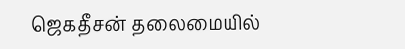ஜெகதீசன் தலைமையில்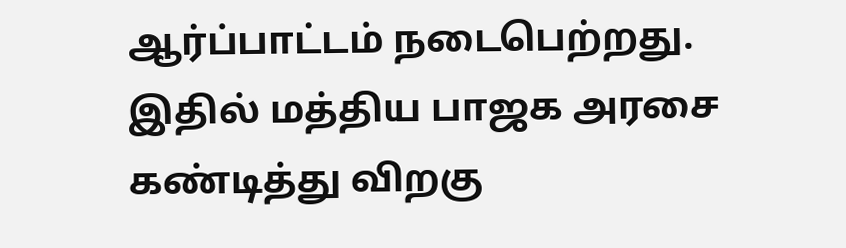ஆர்ப்பாட்டம் நடைபெற்றது. இதில் மத்திய பாஜக அரசை கண்டித்து விறகு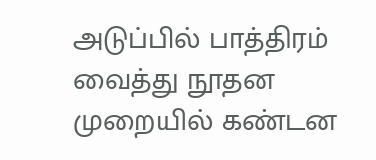அடுப்பில் பாத்திரம் வைத்து நூதன முறையில் கண்டன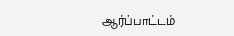ஆர்ப்பாட்டம்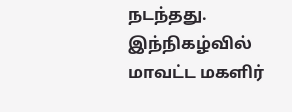நடந்தது. இந்நிகழ்வில் மாவட்ட மகளிர்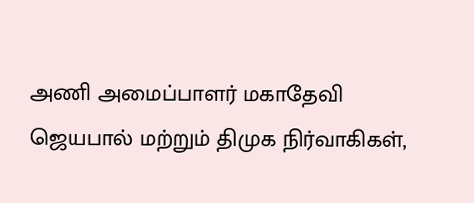அணி அமைப்பாளர் மகாதேவி ஜெயபால் மற்றும் திமுக நிர்வாகிகள்,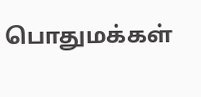பொதுமக்கள்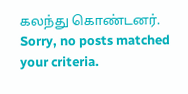கலந்து கொண்டனர்.
Sorry, no posts matched your criteria.